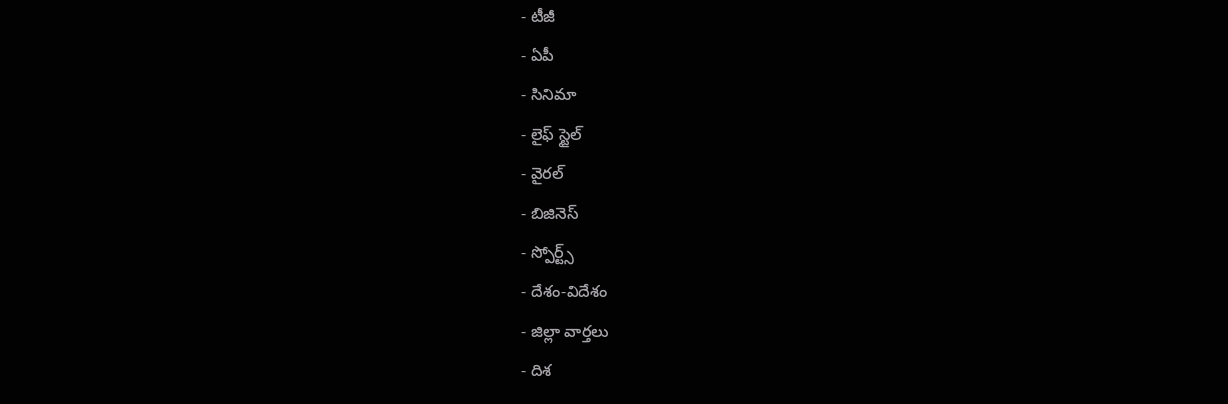- టీజీ
- ఏపీ
- సినిమా
- లైఫ్ స్టైల్
- వైరల్
- బిజినెస్
- స్పోర్ట్స్
- దేశం-విదేశం
- జిల్లా వార్తలు
- దిశ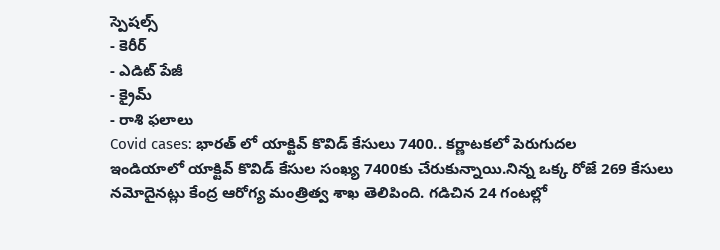స్పెషల్స్
- కెరీర్
- ఎడిట్ పేజీ
- క్రైమ్
- రాశి ఫలాలు
Covid cases: భారత్ లో యాక్టివ్ కొవిడ్ కేసులు 7400.. కర్ణాటకలో పెరుగుదల
ఇండియాలో యాక్టివ్ కొవిడ్ కేసుల సంఖ్య 7400కు చేరుకున్నాయి.నిన్న ఒక్క రోజే 269 కేసులు నమోదైనట్లు కేంద్ర ఆరోగ్య మంత్రిత్వ శాఖ తెలిపింది. గడిచిన 24 గంటల్లో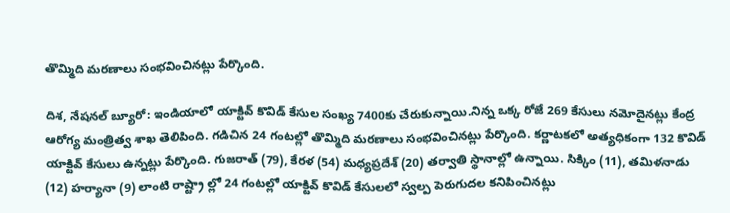తొమ్మిది మరణాలు సంభవించినట్లు పేర్కొంది.

దిశ, నేషనల్ బ్యూరో: ఇండియాలో యాక్టివ్ కొవిడ్ కేసుల సంఖ్య 7400కు చేరుకున్నాయి.నిన్న ఒక్క రోజే 269 కేసులు నమోదైనట్లు కేంద్ర ఆరోగ్య మంత్రిత్వ శాఖ తెలిపింది. గడిచిన 24 గంటల్లో తొమ్మిది మరణాలు సంభవించినట్లు పేర్కొంది. కర్ణాటకలో అత్యధికంగా 132 కొవిడ్ యాక్టివ్ కేసులు ఉన్నట్లు పేర్కొంది. గుజరాత్ (79), కేరళ (54) మధ్యప్రదేశ్ (20) తర్వాతి స్థానాల్లో ఉన్నాయి. సిక్కిం (11), తమిళనాడు (12) హర్యానా (9) లాంటి రాష్ట్రా ల్లో 24 గంటల్లో యాక్టివ్ కొవిడ్ కేసులలో స్వల్ప పెరుగుదల కనిపించినట్లు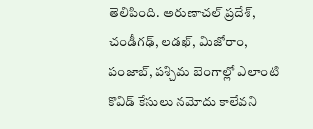తెలిపింది. అరుణాచల్ ప్రదేశ్, చండీగఢ్, లడఖ్, మిజోరాం, పంజాబ్, పశ్చిమ బెంగాల్లో ఎలాంటి కొవిడ్ కేసులు నమోదు కాలేవని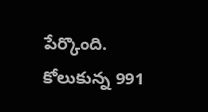పేర్కొంది.
కోలుకున్న 991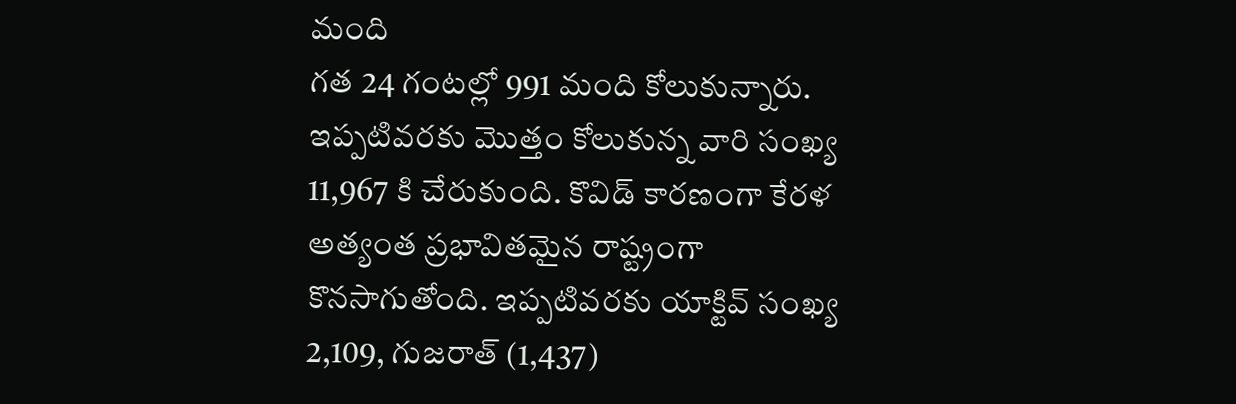మంది
గత 24 గంటల్లో 991 మంది కోలుకున్నారు. ఇప్పటివరకు మొత్తం కోలుకున్న వారి సంఖ్య 11,967 కి చేరుకుంది. కొవిడ్ కారణంగా కేరళ అత్యంత ప్రభావితమైన రాష్ట్రంగా కొనసాగుతోంది. ఇప్పటివరకు యాక్టివ్ సంఖ్య 2,109, గుజరాత్ (1,437)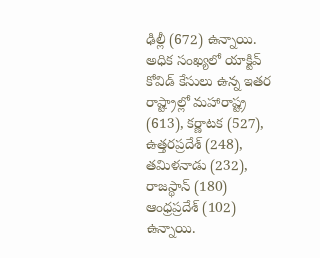ఢిల్లీ (672) ఉన్నాయి. అధిక సంఖ్యలో యాక్టివ్ కోవిడ్ కేసులు ఉన్న ఇతర రాష్ట్రాల్లో మహారాష్ట్ర (613), కర్ణాటక (527), ఉత్తరప్రదేశ్ (248), తమిళనాడు (232), రాజస్థాన్ (180) ఆంధ్రప్రదేశ్ (102) ఉన్నాయి.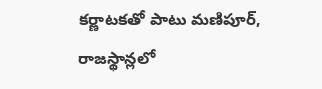కర్ణాటకతో పాటు మణిపూర్, రాజస్థాన్లలో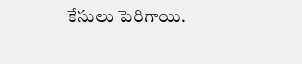కేసులు పెరిగాయి.